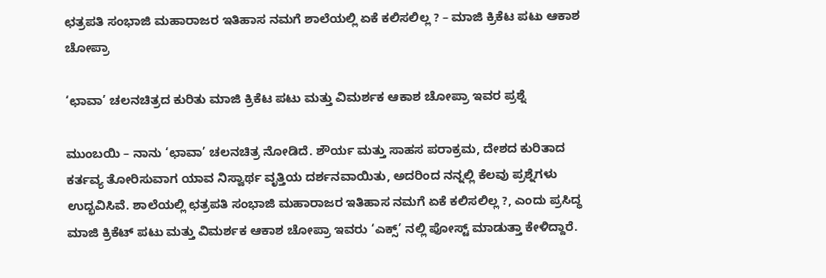ಛತ್ರಪತಿ ಸಂಭಾಜಿ ಮಹಾರಾಜರ ಇತಿಹಾಸ ನಮಗೆ ಶಾಲೆಯಲ್ಲಿ ಏಕೆ ಕಲಿಸಲಿಲ್ಲ ? – ಮಾಜಿ ಕ್ರಿಕೆಟ ಪಟು ಆಕಾಶ ಚೋಪ್ರಾ

‘ಛಾವಾ’ ಚಲನಚಿತ್ರದ ಕುರಿತು ಮಾಜಿ ಕ್ರಿಕೆಟ ಪಟು ಮತ್ತು ವಿಮರ್ಶಕ ಆಕಾಶ ಚೋಪ್ರಾ ಇವರ ಪ್ರಶ್ನೆ

ಮುಂಬಯಿ – ನಾನು ‘ಛಾವಾ’ ಚಲನಚಿತ್ರ ನೋಡಿದೆ. ಶೌರ್ಯ ಮತ್ತು ಸಾಹಸ ಪರಾಕ್ರಮ, ದೇಶದ ಕುರಿತಾದ ಕರ್ತವ್ಯ ತೋರಿಸುವಾಗ ಯಾವ ನಿಸ್ವಾರ್ಥ ವೃತ್ತಿಯ ದರ್ಶನವಾಯಿತು, ಅದರಿಂದ ನನ್ನಲ್ಲಿ ಕೆಲವು ಪ್ರಶ್ನೆಗಳು ಉದ್ಭವಿಸಿವೆ. ಶಾಲೆಯಲ್ಲಿ ಛತ್ರಪತಿ ಸಂಭಾಜಿ ಮಹಾರಾಜರ ಇತಿಹಾಸ ನಮಗೆ ಏಕೆ ಕಲಿಸಲಿಲ್ಲ ?, ಎಂದು ಪ್ರಸಿದ್ಧ ಮಾಜಿ ಕ್ರಿಕೆಟ್ ಪಟು ಮತ್ತು ವಿಮರ್ಶಕ ಆಕಾಶ ಚೋಪ್ರಾ ಇವರು ‘ಎಕ್ಸ್’ ನಲ್ಲಿ ಪೋಸ್ಟ್ ಮಾಡುತ್ತಾ ಕೇಳಿದ್ದಾರೆ.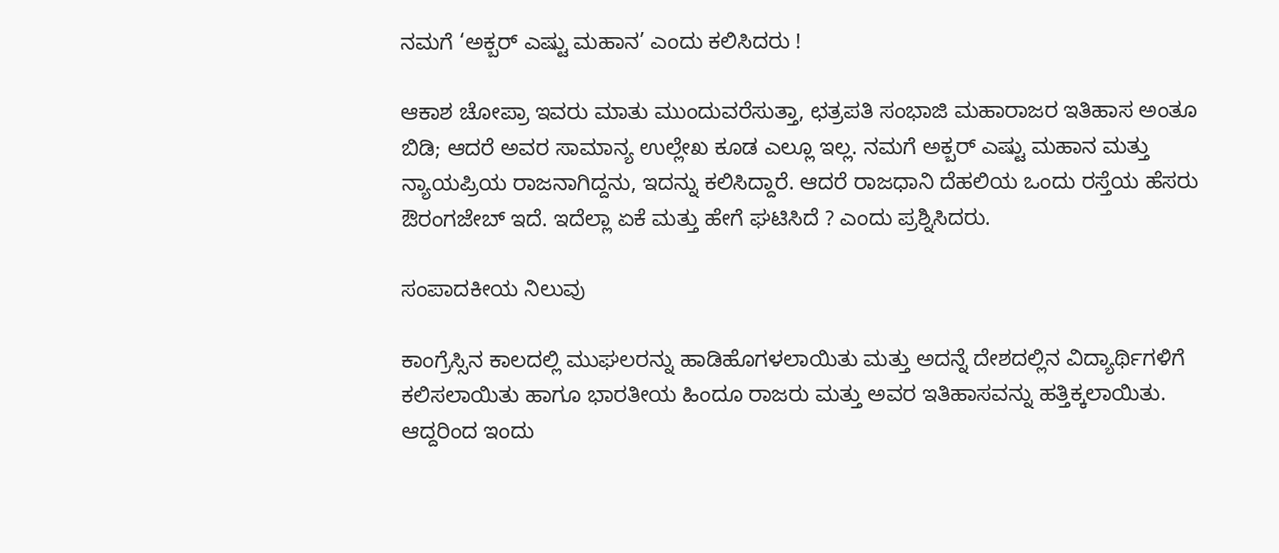ನಮಗೆ ‘ಅಕ್ಬರ್ ಎಷ್ಟು ಮಹಾನ’ ಎಂದು ಕಲಿಸಿದರು !

ಆಕಾಶ ಚೋಪ್ರಾ ಇವರು ಮಾತು ಮುಂದುವರೆಸುತ್ತಾ, ಛತ್ರಪತಿ ಸಂಭಾಜಿ ಮಹಾರಾಜರ ಇತಿಹಾಸ ಅಂತೂ ಬಿಡಿ; ಆದರೆ ಅವರ ಸಾಮಾನ್ಯ ಉಲ್ಲೇಖ ಕೂಡ ಎಲ್ಲೂ ಇಲ್ಲ. ನಮಗೆ ಅಕ್ಬರ್ ಎಷ್ಟು ಮಹಾನ ಮತ್ತು ನ್ಯಾಯಪ್ರಿಯ ರಾಜನಾಗಿದ್ದನು, ಇದನ್ನು ಕಲಿಸಿದ್ದಾರೆ. ಆದರೆ ರಾಜಧಾನಿ ದೆಹಲಿಯ ಒಂದು ರಸ್ತೆಯ ಹೆಸರು ಔರಂಗಜೇಬ್ ಇದೆ. ಇದೆಲ್ಲಾ ಏಕೆ ಮತ್ತು ಹೇಗೆ ಘಟಿಸಿದೆ ? ಎಂದು ಪ್ರಶ್ನಿಸಿದರು.

ಸಂಪಾದಕೀಯ ನಿಲುವು

ಕಾಂಗ್ರೆಸ್ಸಿನ ಕಾಲದಲ್ಲಿ ಮುಘಲರನ್ನು ಹಾಡಿಹೊಗಳಲಾಯಿತು ಮತ್ತು ಅದನ್ನೆ ದೇಶದಲ್ಲಿನ ವಿದ್ಯಾರ್ಥಿಗಳಿಗೆ ಕಲಿಸಲಾಯಿತು ಹಾಗೂ ಭಾರತೀಯ ಹಿಂದೂ ರಾಜರು ಮತ್ತು ಅವರ ಇತಿಹಾಸವನ್ನು ಹತ್ತಿಕ್ಕಲಾಯಿತು. ಆದ್ದರಿಂದ ಇಂದು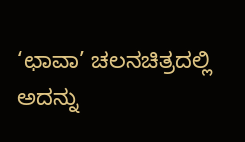‘ಛಾವಾ’ ಚಲನಚಿತ್ರದಲ್ಲಿ ಅದನ್ನು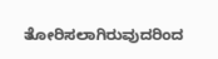ತೋರಿಸಲಾಗಿರುವುದರಿಂದ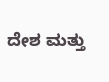ದೇಶ ಮತ್ತು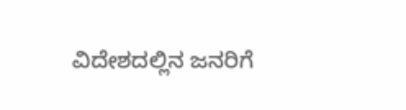ವಿದೇಶದಲ್ಲಿನ ಜನರಿಗೆ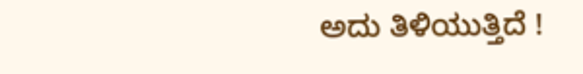ಅದು ತಿಳಿಯುತ್ತಿದೆ !